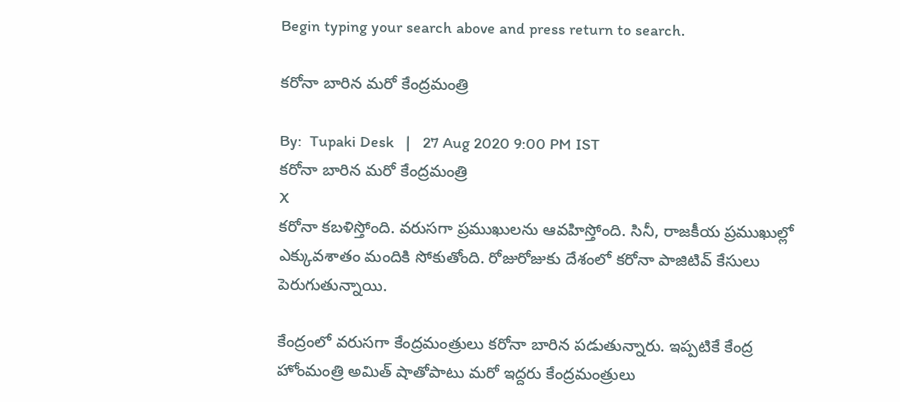Begin typing your search above and press return to search.

కరోనా బారిన మరో కేంద్రమంత్రి

By:  Tupaki Desk   |   27 Aug 2020 9:00 PM IST
కరోనా బారిన మరో కేంద్రమంత్రి
X
కరోనా కబళిస్తోంది. వరుసగా ప్రముఖులను ఆవహిస్తోంది. సినీ, రాజకీయ ప్రముఖుల్లో ఎక్కువశాతం మందికి సోకుతోంది. రోజురోజుకు దేశంలో కరోనా పాజిటివ్ కేసులు పెరుగుతున్నాయి.

కేంద్రంలో వరుసగా కేంద్రమంత్రులు కరోనా బారిన పడుతున్నారు. ఇప్పటికే కేంద్ర హోంమంత్రి అమిత్ షాతోపాటు మరో ఇద్దరు కేంద్రమంత్రులు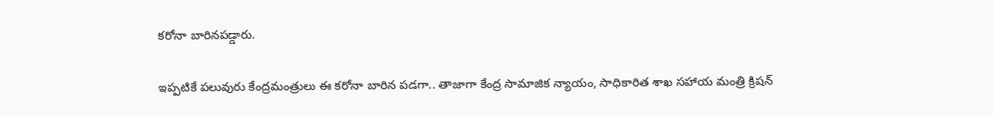కరోనా బారినపడ్డారు.

ఇప్పటికే పలువురు కేంద్రమంత్రులు ఈ కరోనా బారిన పడగా.. తాజాగా కేంద్ర సామాజిక న్యాయం, సాధికారిత శాఖ సహాయ మంత్రి క్రిషన్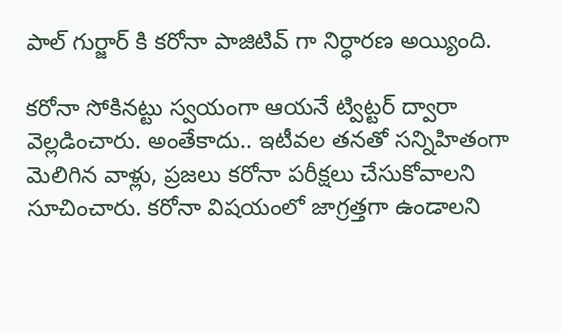పాల్ గుర్జార్ కి కరోనా పాజిటివ్ గా నిర్ధారణ అయ్యింది.

కరోనా సోకినట్టు స్వయంగా ఆయనే ట్విట్టర్ ద్వారా వెల్లడించారు. అంతేకాదు.. ఇటీవల తనతో సన్నిహితంగా మెలిగిన వాళ్లు, ప్రజలు కరోనా పరీక్షలు చేసుకోవాలని సూచించారు. కరోనా విషయంలో జాగ్రత్తగా ఉండాలని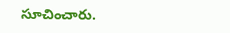సూచించారు.